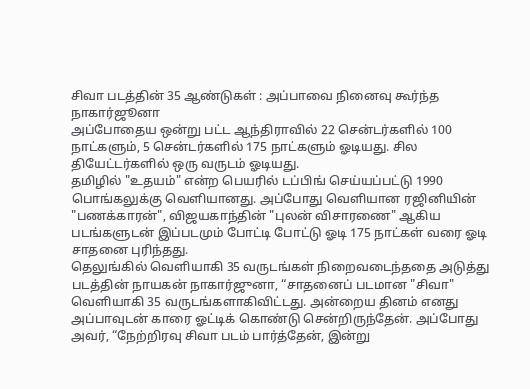சிவா படத்தின் 35 ஆண்டுகள் : அப்பாவை நினைவு கூர்ந்த நாகார்ஜூனா
அப்போதைய ஒன்று பட்ட ஆந்திராவில் 22 சென்டர்களில் 100 நாட்களும், 5 சென்டர்களில் 175 நாட்களும் ஓடியது. சில தியேட்டர்களில் ஒரு வருடம் ஓடியது.
தமிழில் "உதயம்" என்ற பெயரில் டப்பிங் செய்யப்பட்டு 1990 பொங்கலுக்கு வெளியானது. அப்போது வெளியான ரஜினியின் "பணக்காரன்", விஜயகாந்தின் "புலன் விசாரணை" ஆகிய படங்களுடன் இப்படமும் போட்டி போட்டு ஓடி 175 நாட்கள் வரை ஓடி சாதனை புரிந்தது.
தெலுங்கில் வெளியாகி 35 வருடங்கள் நிறைவடைந்ததை அடுத்து படத்தின் நாயகன் நாகார்ஜுனா, “சாதனைப் படமான "சிவா" வெளியாகி 35 வருடங்களாகிவிட்டது. அன்றைய தினம் எனது அப்பாவுடன் காரை ஓட்டிக் கொண்டு சென்றிருந்தேன். அப்போது அவர், “நேற்றிரவு சிவா படம் பார்த்தேன், இன்று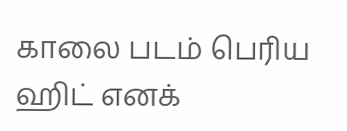காலை படம் பெரிய ஹிட் எனக்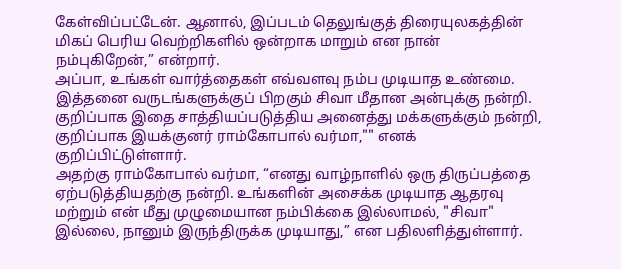கேள்விப்பட்டேன். ஆனால், இப்படம் தெலுங்குத் திரையுலகத்தின் மிகப் பெரிய வெற்றிகளில் ஒன்றாக மாறும் என நான் நம்புகிறேன்,” என்றார்.
அப்பா, உங்கள் வார்த்தைகள் எவ்வளவு நம்ப முடியாத உண்மை. இத்தனை வருடங்களுக்குப் பிறகும் சிவா மீதான அன்புக்கு நன்றி. குறிப்பாக இதை சாத்தியப்படுத்திய அனைத்து மக்களுக்கும் நன்றி, குறிப்பாக இயக்குனர் ராம்கோபால் வர்மா,"" எனக் குறிப்பிட்டுள்ளார்.
அதற்கு ராம்கோபால் வர்மா, “எனது வாழ்நாளில் ஒரு திருப்பத்தை ஏற்படுத்தியதற்கு நன்றி. உங்களின் அசைக்க முடியாத ஆதரவு மற்றும் என் மீது முழுமையான நம்பிக்கை இல்லாமல், "சிவா" இல்லை, நானும் இருந்திருக்க முடியாது,” என பதிலளித்துள்ளார்.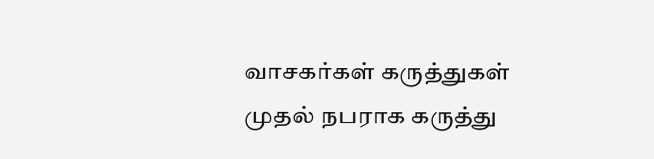வாசகர்கள் கருத்துகள்
முதல் நபராக கருத்து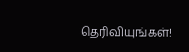தெரிவியுங்கள்!